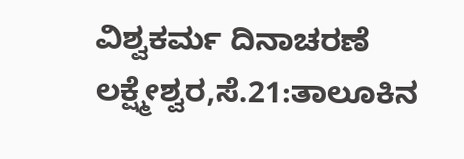ವಿಶ್ವಕರ್ಮ ದಿನಾಚರಣೆ
ಲಕ್ಷ್ಮೇಶ್ವರ,ಸೆ.21:ತಾಲೂಕಿನ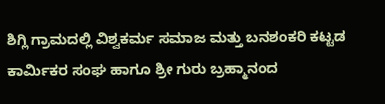ಶಿಗ್ಲಿ ಗ್ರಾಮದಲ್ಲಿ ವಿಶ್ವಕರ್ಮ ಸಮಾಜ ಮತ್ತು ಬನಶಂಕರಿ ಕಟ್ಟಡ ಕಾರ್ಮಿಕರ ಸಂಘ ಹಾಗೂ ಶ್ರೀ ಗುರು ಬ್ರಹ್ಮಾನಂದ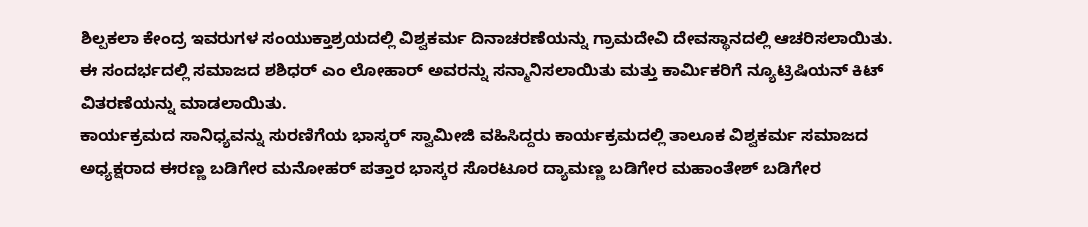ಶಿಲ್ಪಕಲಾ ಕೇಂದ್ರ ಇವರುಗಳ ಸಂಯುಕ್ತಾಶ್ರಯದಲ್ಲಿ ವಿಶ್ವಕರ್ಮ ದಿನಾಚರಣೆಯನ್ನು ಗ್ರಾಮದೇವಿ ದೇವಸ್ಥಾನದಲ್ಲಿ ಆಚರಿಸಲಾಯಿತು.
ಈ ಸಂದರ್ಭದಲ್ಲಿ ಸಮಾಜದ ಶಶಿಧರ್ ಎಂ ಲೋಹಾರ್ ಅವರನ್ನು ಸನ್ಮಾನಿಸಲಾಯಿತು ಮತ್ತು ಕಾರ್ಮಿಕರಿಗೆ ನ್ಯೂಟ್ರಿಷಿಯನ್ ಕಿಟ್ ವಿತರಣೆಯನ್ನು ಮಾಡಲಾಯಿತು.
ಕಾರ್ಯಕ್ರಮದ ಸಾನಿಧ್ಯವನ್ನು ಸುರಣಿಗೆಯ ಭಾಸ್ಕರ್ ಸ್ವಾಮೀಜಿ ವಹಿಸಿದ್ದರು ಕಾರ್ಯಕ್ರಮದಲ್ಲಿ ತಾಲೂಕ ವಿಶ್ವಕರ್ಮ ಸಮಾಜದ ಅಧ್ಯಕ್ಷರಾದ ಈರಣ್ಣ ಬಡಿಗೇರ ಮನೋಹರ್ ಪತ್ತಾರ ಭಾಸ್ಕರ ಸೊರಟೂರ ದ್ಯಾಮಣ್ಣ ಬಡಿಗೇರ ಮಹಾಂತೇಶ್ ಬಡಿಗೇರ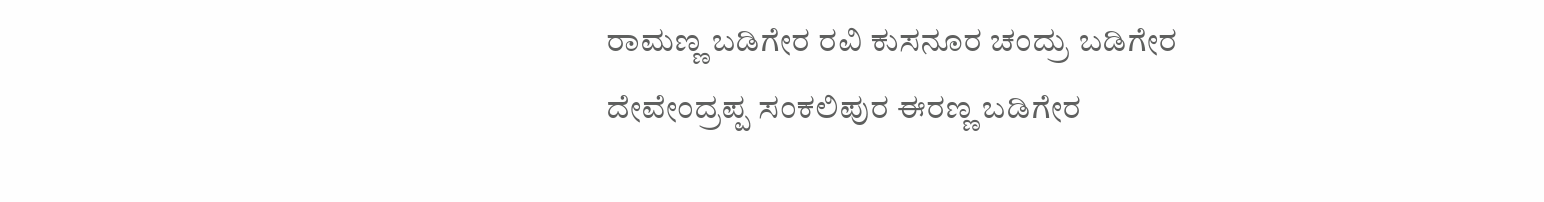ರಾಮಣ್ಣ ಬಡಿಗೇರ ರವಿ ಕುಸನೂರ ಚಂದ್ರು ಬಡಿಗೇರ ದೇವೇಂದ್ರಪ್ಪ ಸಂಕಲಿಪುರ ಈರಣ್ಣ ಬಡಿಗೇರ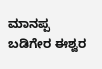ಮಾನಪ್ಪ ಬಡಿಗೇರ ಈಶ್ವರ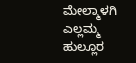ಮೇಲ್ಮಾಳಗಿ ಎಲ್ಲಮ್ಮ ಹುಲ್ಲೂರ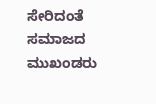ಸೇರಿದಂತೆ ಸಮಾಜದ ಮುಖಂಡರು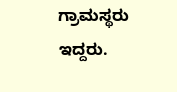ಗ್ರಾಮಸ್ಥರು ಇದ್ದರು.